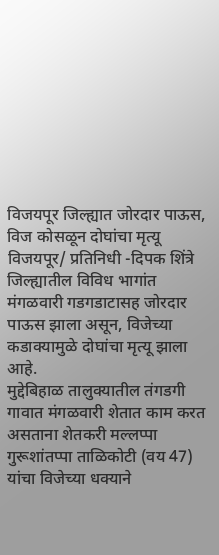विजयपूर जिल्ह्यात जोरदार पाऊस, विज कोसळून दोघांचा मृत्यू
विजयपूर/ प्रतिनिधी -दिपक शिंत्रे
जिल्ह्यातील विविध भागांत मंगळवारी गडगडाटासह जोरदार पाऊस झाला असून, विजेच्या कडाक्यामुळे दोघांचा मृत्यू झाला आहे.
मुद्देबिहाळ तालुक्यातील तंगडगी गावात मंगळवारी शेतात काम करत असताना शेतकरी मल्लप्पा गुरूशांतप्पा ताळिकोटी (वय 47) यांचा विजेच्या धक्याने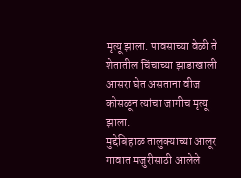मृत्यू झाला. पावसाच्या वेळी ते शेतातील चिंचाच्या झाडाखाली आसरा घेत असताना वीज कोसळून त्यांचा जागीच मृत्यू झाला.
मुद्देबिहाळ तालुक्याच्या आलूर गावात मजुरीसाठी आलेले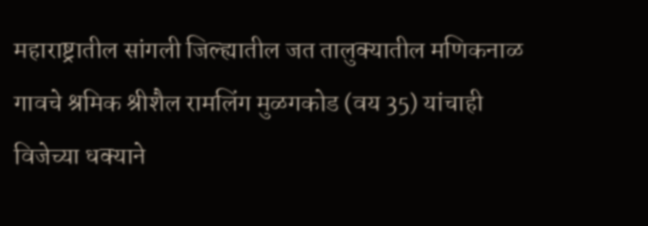महाराष्ट्रातील सांगली जिल्ह्यातील जत तालुक्यातील मणिकनाळ गावचे श्रमिक श्रीशैल रामलिंग मुळगकोड (वय 35) यांचाही विजेच्या धक्याने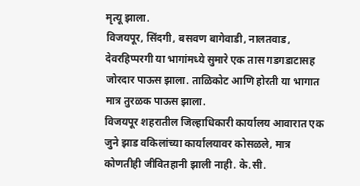मृत्यू झाला.
विजयपूर, सिंदगी, बसवण बागेवाडी, नालतवाड, देवरहिप्परगी या भागांमध्ये सुमारे एक तास गडगडाटासह जोरदार पाऊस झाला. ताळिकोट आणि होरती या भागात मात्र तुरळक पाऊस झाला.
विजयपूर शहरातील जिल्हाधिकारी कार्यालय आवारात एक जुने झाड वकिलांच्या कार्यालयावर कोसळले, मात्र कोणतीही जीवितहानी झाली नाही. के.सी.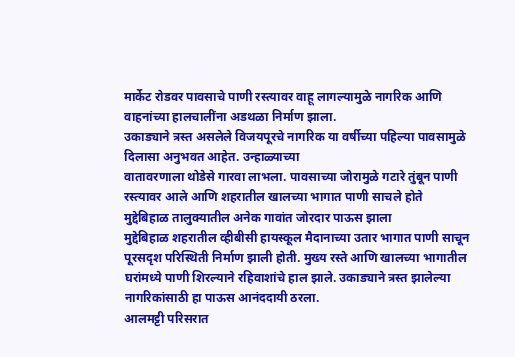मार्केट रोडवर पावसाचे पाणी रस्त्यावर वाहू लागल्यामुळे नागरिक आणि वाहनांच्या हालचालींना अडथळा निर्माण झाला.
उकाड्याने त्रस्त असलेले विजयपूरचे नागरिक या वर्षीच्या पहिल्या पावसामुळे दिलासा अनुभवत आहेत. उन्हाळ्याच्या
वातावरणाला थोडेसे गारवा लाभला. पावसाच्या जोरामुळे गटारे तुंबून पाणी रस्त्यावर आले आणि शहरातील खालच्या भागात पाणी साचले होते
मुद्देबिहाळ तालुक्यातील अनेक गावांत जोरदार पाऊस झाला
मुद्देबिहाळ शहरातील व्हीबीसी हायस्कूल मैदानाच्या उतार भागात पाणी साचून पूरसदृश परिस्थिती निर्माण झाली होती. मुख्य रस्ते आणि खालच्या भागातील घरांमध्ये पाणी शिरल्याने रहिवाशांचे हाल झाले. उकाड्याने त्रस्त झालेल्या नागरिकांसाठी हा पाऊस आनंददायी ठरला.
आलमट्टी परिसरात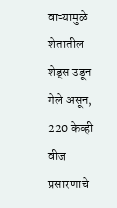वाऱ्यामुळे शेतातील शेड्स उडून गेले असून, 220 केव्ही वीज प्रसारणाचे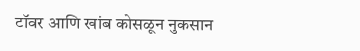टॉवर आणि खांब कोसळून नुकसान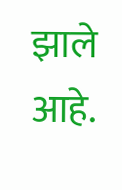झाले आहे.